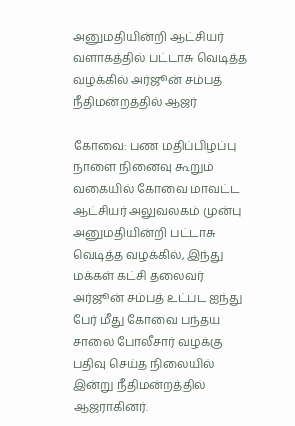அனுமதியின்றி ஆட்சியர் வளாகத்தில் பட்டாசு வெடித்த வழக்கில் அர்ஜூன் சம்பத் நீதிமன்றத்தில் ஆஜர்

கோவை: பண மதிப்பிழப்பு நாளை நினைவு கூறும் வகையில் கோவை மாவட்ட ஆட்சியர் அலுவலகம் முன்பு அனுமதியின்றி பட்டாசு வெடித்த வழக்கில், இந்து மக்கள் கட்சி தலைவர் அர்ஜூன் சம்பத் உட்பட ஐந்து பேர் மீது கோவை பந்தய சாலை போலீசார் வழக்கு பதிவு செய்த நிலையில் இன்று நீதிமன்றத்தில் ஆஜராகினர்.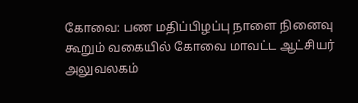கோவை: பண மதிப்பிழப்பு நாளை நினைவு கூறும் வகையில் கோவை மாவட்ட ஆட்சியர் அலுவலகம்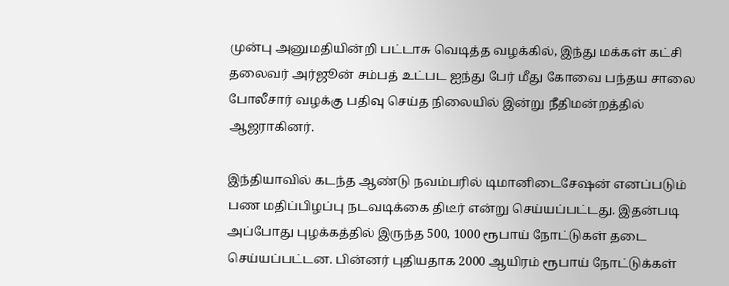முன்பு அனுமதியின்றி பட்டாசு வெடித்த வழக்கில், இந்து மக்கள் கட்சி தலைவர் அர்ஜூன் சம்பத் உட்பட ஐந்து பேர் மீது கோவை பந்தய சாலை போலீசார் வழக்கு பதிவு செய்த நிலையில் இன்று நீதிமன்றத்தில் ஆஜராகினர்.

இந்தியாவில் கடந்த ஆண்டு நவம்பரில் டிமானிடைசேஷன் எனப்படும் பண மதிப்பிழப்பு நடவடிக்கை திடீர் என்று செய்யப்பட்டது. இதன்படி அப்போது புழக்கத்தில் இருந்த 500, 1000 ரூபாய் நோட்டுகள் தடை செய்யப்பட்டன. பின்னர் புதியதாக 2000 ஆயிரம் ரூபாய் நோட்டுக்கள்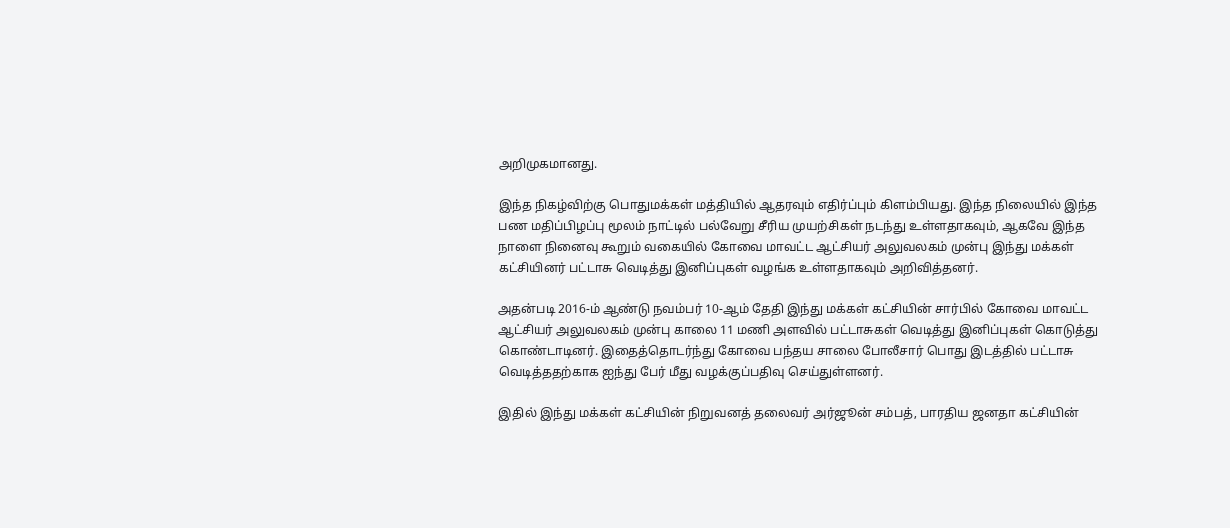அறிமுகமானது.

இந்த நிகழ்விற்கு பொதுமக்கள் மத்தியில் ஆதரவும் எதிர்ப்பும் கிளம்பியது. இந்த நிலையில் இந்த பண மதிப்பிழப்பு மூலம் நாட்டில் பல்வேறு சீரிய முயற்சிகள் நடந்து உள்ளதாகவும், ஆகவே இந்த நாளை நினைவு கூறும் வகையில் கோவை மாவட்ட ஆட்சியர் அலுவலகம் முன்பு இந்து மக்கள் கட்சியினர் பட்டாசு வெடித்து இனிப்புகள் வழங்க உள்ளதாகவும் அறிவித்தனர்.

அதன்படி 2016-ம் ஆண்டு நவம்பர் 10-ஆம் தேதி இந்து மக்கள் கட்சியின் சார்பில் கோவை மாவட்ட ஆட்சியர் அலுவலகம் முன்பு காலை 11 மணி அளவில் பட்டாசுகள் வெடித்து இனிப்புகள் கொடுத்து கொண்டாடினர். இதைத்தொடர்ந்து கோவை பந்தய சாலை போலீசார் பொது இடத்தில் பட்டாசு வெடித்ததற்காக ஐந்து பேர் மீது வழக்குப்பதிவு செய்துள்ளனர்.

இதில் இந்து மக்கள் கட்சியின் நிறுவனத் தலைவர் அர்ஜூன் சம்பத், பாரதிய ஜனதா கட்சியின்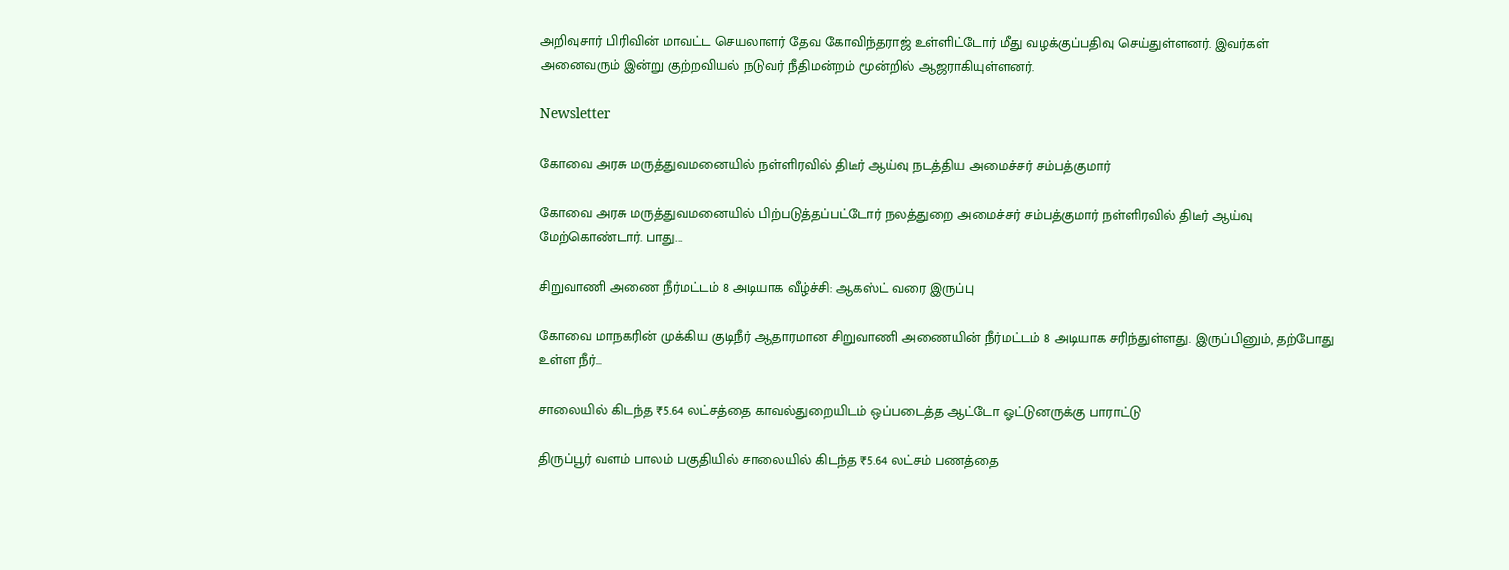அறிவுசார் பிரிவின் மாவட்ட செயலாளர் தேவ கோவிந்தராஜ் உள்ளிட்டோர் மீது வழக்குப்பதிவு செய்துள்ளனர். இவர்கள் அனைவரும் இன்று குற்றவியல் நடுவர் நீதிமன்றம் மூன்றில் ஆஜராகியுள்ளனர்.

Newsletter

கோவை அரசு மருத்துவமனையில் நள்ளிரவில் திடீர் ஆய்வு நடத்திய அமைச்சர் சம்பத்குமார்

கோவை அரசு மருத்துவமனையில் பிற்படுத்தப்பட்டோர் நலத்துறை அமைச்சர் சம்பத்குமார் நள்ளிரவில் திடீர் ஆய்வு மேற்கொண்டார். பாது...

சிறுவாணி அணை நீர்மட்டம் 8 அடியாக வீழ்ச்சி: ஆகஸ்ட் வரை இருப்பு

கோவை மாநகரின் முக்கிய குடிநீர் ஆதாரமான சிறுவாணி அணையின் நீர்மட்டம் 8 அடியாக சரிந்துள்ளது. இருப்பினும், தற்போது உள்ள நீர்...

சாலையில் கிடந்த ₹5.64 லட்சத்தை காவல்துறையிடம் ஒப்படைத்த ஆட்டோ ஓட்டுனருக்கு பாராட்டு

திருப்பூர் வளம் பாலம் பகுதியில் சாலையில் கிடந்த ₹5.64 லட்சம் பணத்தை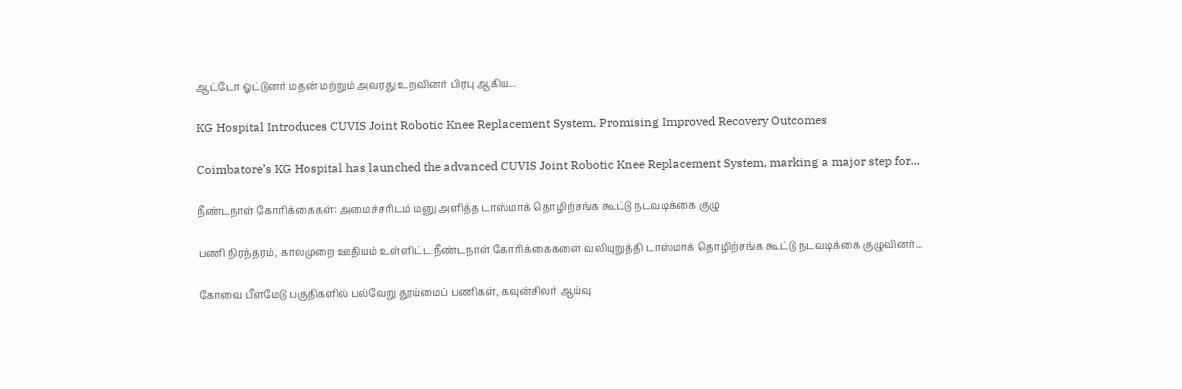ஆட்டோ ஓட்டுனர் மதன் மற்றும் அவரது உறவினர் பிரபு ஆகிய...

KG Hospital Introduces CUVIS Joint Robotic Knee Replacement System, Promising Improved Recovery Outcomes

Coimbatore’s KG Hospital has launched the advanced CUVIS Joint Robotic Knee Replacement System, marking a major step for...

நீண்டநாள் கோரிக்கைகள்: அமைச்சரிடம் மனு அளித்த டாஸ்மாக் தொழிற்சங்க கூட்டு நடவடிக்கை குழு

பணி நிரந்தரம், காலமுறை ஊதியம் உள்ளிட்ட நீண்டநாள் கோரிக்கைகளை வலியுறுத்தி டாஸ்மாக் தொழிற்சங்க கூட்டு நடவடிக்கை குழுவினர்...

கோவை பீளமேடு பகுதிகளில் பல்வேறு தூய்மைப் பணிகள், கவுன்சிலர் ஆய்வு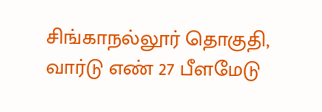சிங்காநல்லூர் தொகுதி, வார்டு எண் 27 பீளமேடு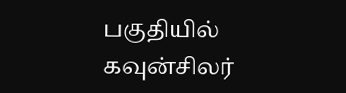பகுதியில் கவுன்சிலர்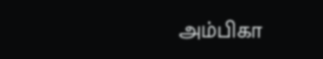அம்பிகா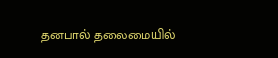தனபால் தலைமையில்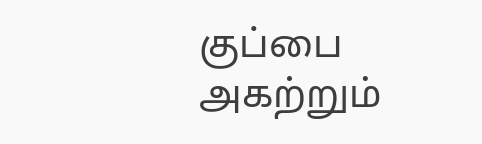குப்பை அகற்றும்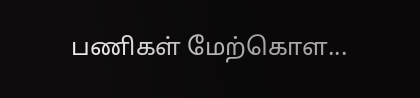பணிகள் மேற்கொள...